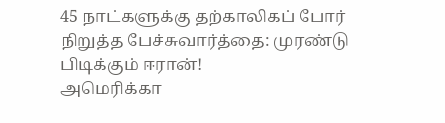45 நாட்களுக்கு தற்காலிகப் போர் நிறுத்த பேச்சுவார்த்தை: முரண்டு பிடிக்கும் ஈரான்!
அமெரிக்கா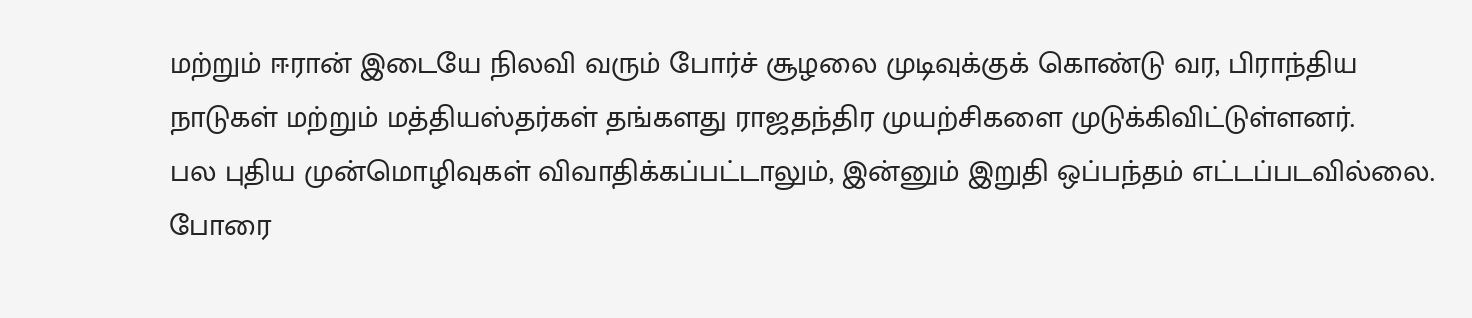மற்றும் ஈரான் இடையே நிலவி வரும் போர்ச் சூழலை முடிவுக்குக் கொண்டு வர, பிராந்திய நாடுகள் மற்றும் மத்தியஸ்தர்கள் தங்களது ராஜதந்திர முயற்சிகளை முடுக்கிவிட்டுள்ளனர்.
பல புதிய முன்மொழிவுகள் விவாதிக்கப்பட்டாலும், இன்னும் இறுதி ஒப்பந்தம் எட்டப்படவில்லை.
போரை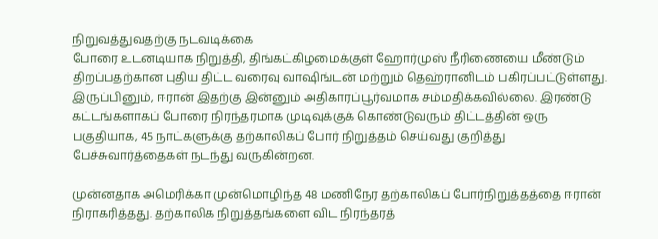நிறுவத்துவதற்கு நடவடிக்கை
போரை உடனடியாக நிறுத்தி, திங்கட்கிழமைக்குள் ஹோர்முஸ் நீரிணையை மீண்டும் திறப்பதற்கான புதிய திட்ட வரைவு வாஷிங்டன் மற்றும் தெஹ்ரானிடம் பகிரப்பட்டுள்ளது.
இருப்பினும், ஈரான் இதற்கு இன்னும் அதிகாரப்பூர்வமாக சம்மதிக்கவில்லை. இரண்டு கட்டங்களாகப் போரை நிரந்தரமாக முடிவுக்குக் கொண்டுவரும் திட்டத்தின் ஒரு பகுதியாக, 45 நாட்களுக்கு தற்காலிகப் போர் நிறுத்தம் செய்வது குறித்து பேச்சுவார்த்தைகள் நடந்து வருகின்றன.

முன்னதாக அமெரிக்கா முன்மொழிந்த 48 மணிநேர தற்காலிகப் போர்நிறுத்தத்தை ஈரான் நிராகரித்தது. தற்காலிக நிறுத்தங்களை விட நிரந்தரத்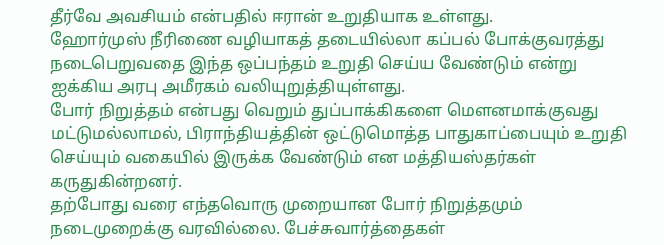தீர்வே அவசியம் என்பதில் ஈரான் உறுதியாக உள்ளது.
ஹோர்முஸ் நீரிணை வழியாகத் தடையில்லா கப்பல் போக்குவரத்து நடைபெறுவதை இந்த ஒப்பந்தம் உறுதி செய்ய வேண்டும் என்று ஐக்கிய அரபு அமீரகம் வலியுறுத்தியுள்ளது.
போர் நிறுத்தம் என்பது வெறும் துப்பாக்கிகளை மௌனமாக்குவது மட்டுமல்லாமல், பிராந்தியத்தின் ஒட்டுமொத்த பாதுகாப்பையும் உறுதி செய்யும் வகையில் இருக்க வேண்டும் என மத்தியஸ்தர்கள் கருதுகின்றனர்.
தற்போது வரை எந்தவொரு முறையான போர் நிறுத்தமும் நடைமுறைக்கு வரவில்லை. பேச்சுவார்த்தைகள்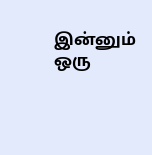இன்னும் ஒரு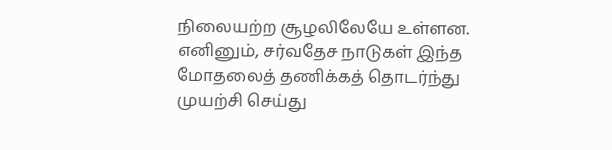நிலையற்ற சூழலிலேயே உள்ளன. எனினும், சர்வதேச நாடுகள் இந்த மோதலைத் தணிக்கத் தொடர்ந்து முயற்சி செய்து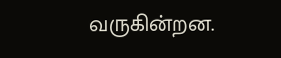வருகின்றன.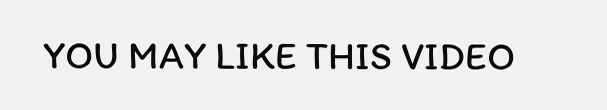YOU MAY LIKE THIS VIDEO